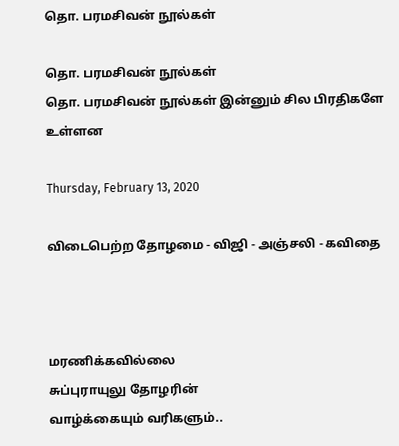தொ. பரமசிவன் நூல்கள்

தொ. பரமசிவன் நூல்கள்
தொ. பரமசிவன் நூல்கள் இன்னும் சில பிரதிகளே உள்ளன

Thursday, February 13, 2020

விடைபெற்ற தோழமை - விஜி - அஞ்சலி - கவிதை



மரணிக்கவில்லை
சுப்புராயுலு தோழரின்
வாழ்க்கையும் வரிகளும்..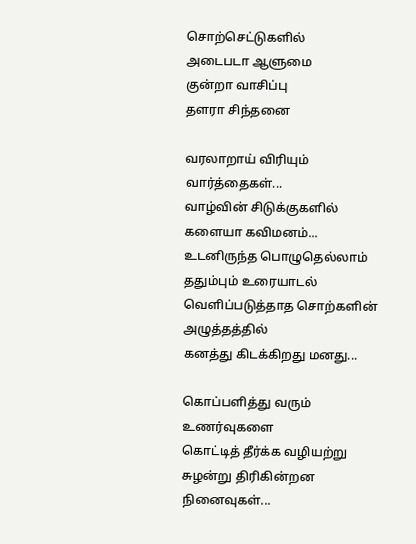சொற்செட்டுகளில்
அடைபடா ஆளுமை
குன்றா வாசிப்பு
தளரா சிந்தனை

வரலாறாய் விரியும் வார்த்தைகள்...
வாழ்வின் சிடுக்குகளில் களையா கவிமனம்...
உடனிருந்த பொழுதெல்லாம் ததும்பும் உரையாடல்
வெளிப்படுத்தாத சொற்களின் அழுத்தத்தில்
கனத்து கிடக்கிறது மனது...

கொப்பளித்து வரும் உணர்வுகளை
கொட்டித் தீர்க்க வழியற்று சுழன்று திரிகின்றன நினைவுகள்...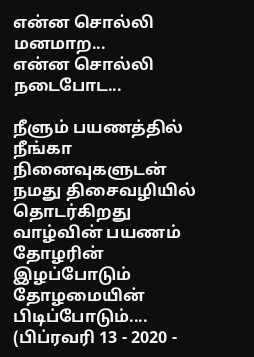என்ன சொல்லி மனமாற...
என்ன சொல்லி நடைபோட...

நீளும் பயணத்தில்
நீங்கா நினைவுகளுடன்
நமது திசைவழியில்
தொடர்கிறது வாழ்வின் பயணம்
தோழரின் இழப்போடும்
தோழமையின் பிடிப்போடும்....
(பிப்ரவரி 13 - 2020 -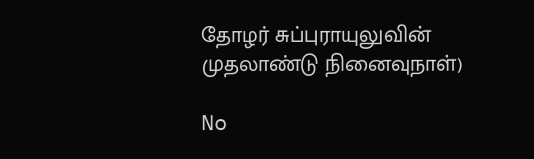தோழர் சுப்புராயுலுவின் முதலாண்டு நினைவுநாள்)

No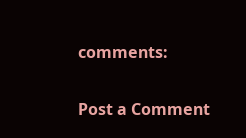comments:

Post a Comment